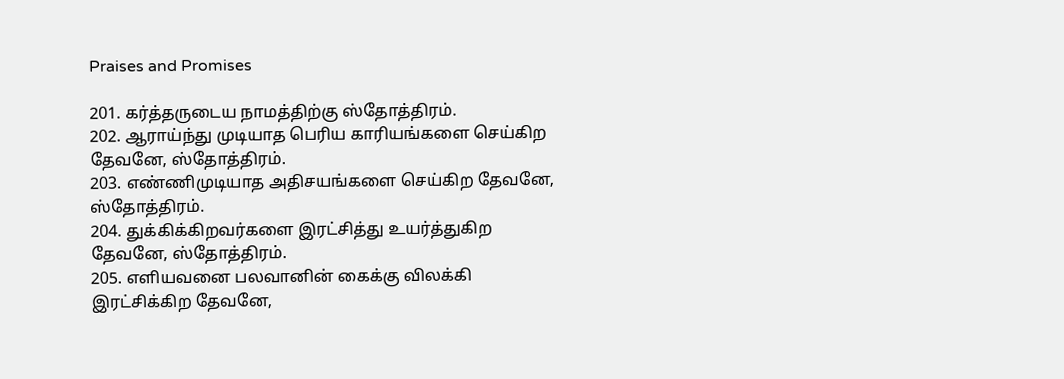Praises and Promises

201. கர்த்தருடைய நாமத்திற்கு ஸ்தோத்திரம்.
202. ஆராய்ந்து முடியாத பெரிய காரியங்களை செய்கிற தேவனே, ஸ்தோத்திரம்.
203. எண்ணிமுடியாத அதிசயங்களை செய்கிற தேவனே, ஸ்தோத்திரம்.
204. துக்கிக்கிறவர்களை இரட்சித்து உயர்த்துகிற தேவனே, ஸ்தோத்திரம்.
205. எளியவனை பலவானின் கைக்கு விலக்கி இரட்சிக்கிற தேவனே,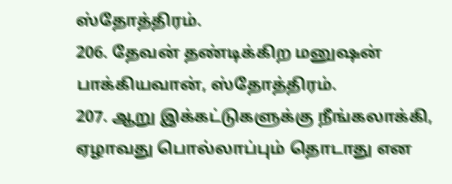ஸ்தோத்திரம்.
206. தேவன் தண்டிக்கிற மனுஷன் பாக்கியவான், ஸ்தோத்திரம்.
207. ஆறு இக்கட்டுகளுக்கு நீங்கலாக்கி, ஏழாவது பொல்லாப்பும் தொடாது என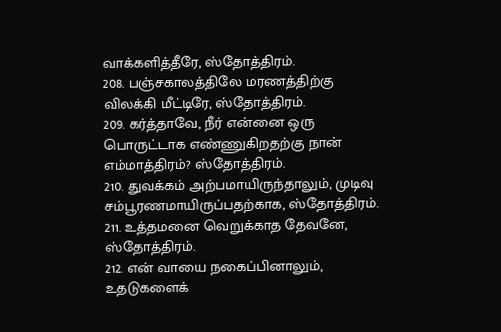வாக்களித்தீரே, ஸ்தோத்திரம்.
208. பஞ்சகாலத்திலே மரணத்திற்கு விலக்கி மீட்டிரே, ஸ்தோத்திரம்.
209. கர்த்தாவே, நீர் என்னை ஒரு பொருட்டாக எண்ணுகிறதற்கு நான் எம்மாத்திரம்? ஸ்தோத்திரம்.
210. துவக்கம் அற்பமாயிருந்தாலும், முடிவு சம்பூரணமாயிருப்பதற்காக, ஸ்தோத்திரம்.
211. உத்தமனை வெறுக்காத தேவனே, ஸ்தோத்திரம்.
212. என் வாயை நகைப்பினாலும், உதடுகளைக்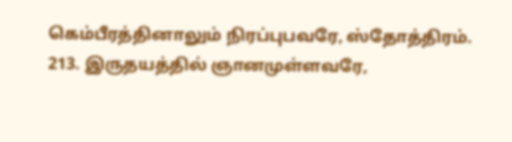கெம்பீரத்தினாலும் நிரப்புபவரே, ஸ்தோத்திரம்.
213. இருதயத்தில் ஞானமுள்ளவரே,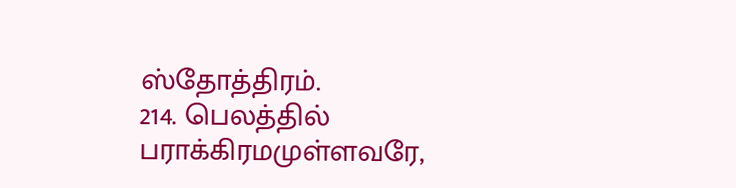ஸ்தோத்திரம்.
214. பெலத்தில் பராக்கிரமமுள்ளவரே,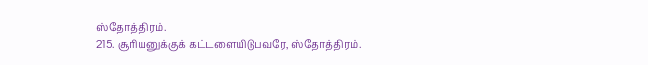ஸ்தோத்திரம்.
215. சூரியனுக்குக் கட்டளையிடுபவரே, ஸ்தோத்திரம்.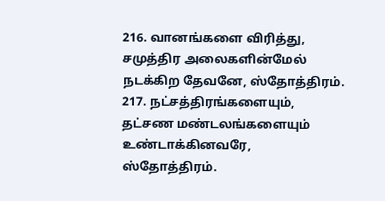216. வானங்களை விரித்து, சமுத்திர அலைகளின்மேல் நடக்கிற தேவனே, ஸ்தோத்திரம்.
217. நட்சத்திரங்களையும், தட்சண மண்டலங்களையும் உண்டாக்கினவரே, ஸ்தோத்திரம்.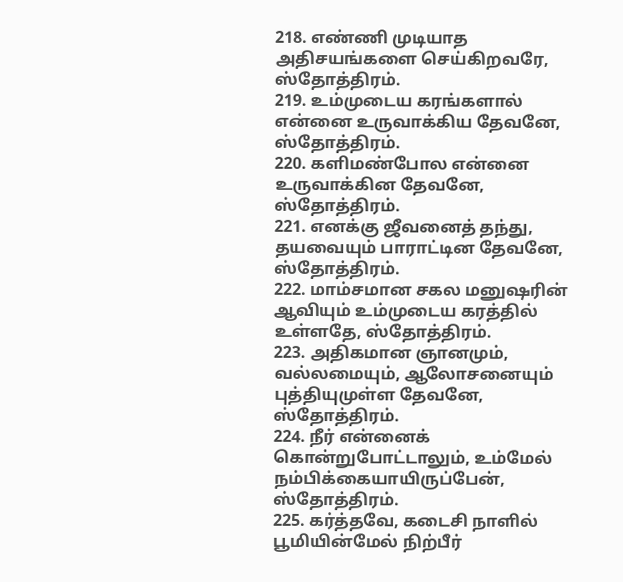218. எண்ணி முடியாத அதிசயங்களை செய்கிறவரே, ஸ்தோத்திரம்.
219. உம்முடைய கரங்களால் என்னை உருவாக்கிய தேவனே, ஸ்தோத்திரம்.
220. களிமண்போல என்னை உருவாக்கின தேவனே, ஸ்தோத்திரம்.
221. எனக்கு ஜீவனைத் தந்து, தயவையும் பாராட்டின தேவனே, ஸ்தோத்திரம்.
222. மாம்சமான சகல மனுஷரின் ஆவியும் உம்முடைய கரத்தில் உள்ளதே, ஸ்தோத்திரம்.
223. அதிகமான ஞானமும், வல்லமையும், ஆலோசனையும் புத்தியுமுள்ள தேவனே, ஸ்தோத்திரம்.
224. நீர் என்னைக் கொன்றுபோட்டாலும், உம்மேல் நம்பிக்கையாயிருப்பேன், ஸ்தோத்திரம்.
225. கர்த்தவே, கடைசி நாளில் பூமியின்மேல் நிற்பீர்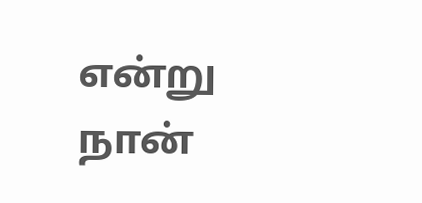என்று நான்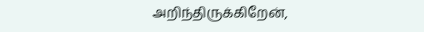அறிந்திருக்கிறேன்,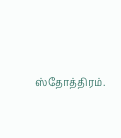ஸ்தோத்திரம்.